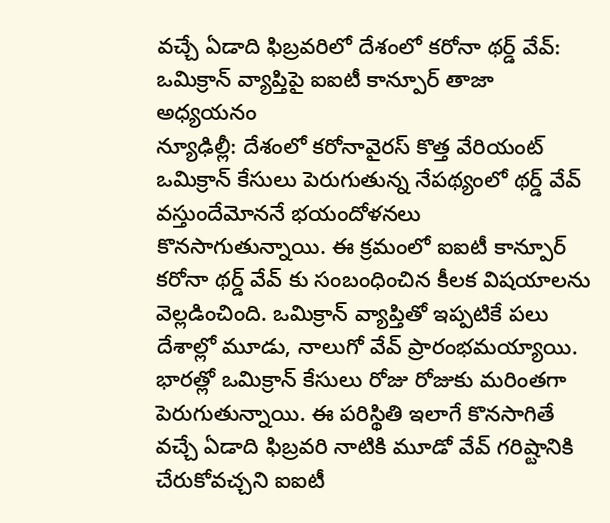వచ్చే ఏడాది ఫిబ్రవరిలో దేశంలో కరోనా థర్డ్ వేవ్: ఒమిక్రాన్ వ్యాప్తిపై ఐఐటీ కాన్పూర్ తాజా అధ్యయనం
న్యూఢిల్లీ: దేశంలో కరోనావైరస్ కొత్త వేరియంట్ ఒమిక్రాన్ కేసులు పెరుగుతున్న నేపథ్యంలో థర్డ్ వేవ్ వస్తుందేమోననే భయందోళనలు కొనసాగుతున్నాయి. ఈ క్రమంలో ఐఐటీ కాన్పూర్ కరోనా థర్డ్ వేవ్ కు సంబంధించిన కీలక విషయాలను వెల్లడించింది. ఒమిక్రాన్ వ్యాప్తితో ఇప్పటికే పలు దేశాల్లో మూడు, నాలుగో వేవ్ ప్రారంభమయ్యాయి.
భారత్లో ఒమిక్రాన్ కేసులు రోజు రోజుకు మరింతగా పెరుగుతున్నాయి. ఈ పరిస్థితి ఇలాగే కొనసాగితే వచ్చే ఏడాది ఫిబ్రవరి నాటికి మూడో వేవ్ గరిష్టానికి చేరుకోవచ్చని ఐఐటీ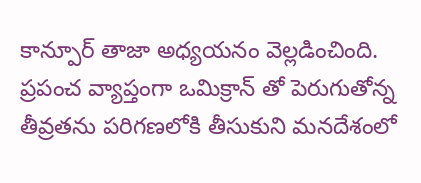కాన్పూర్ తాజా అధ్యయనం వెల్లడించింది. ప్రపంచ వ్యాప్తంగా ఒమిక్రాన్ తో పెరుగుతోన్న తీవ్రతను పరిగణలోకి తీసుకుని మనదేశంలో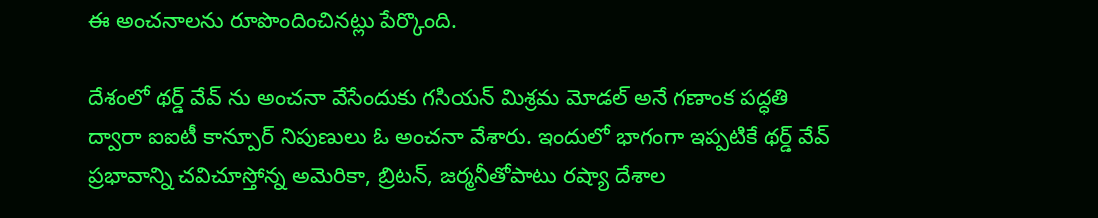ఈ అంచనాలను రూపొందించినట్లు పేర్కొంది.

దేశంలో థర్డ్ వేవ్ ను అంచనా వేసేందుకు గసియన్ మిశ్రమ మోడల్ అనే గణాంక పద్ధతి ద్వారా ఐఐటీ కాన్పూర్ నిపుణులు ఓ అంచనా వేశారు. ఇందులో భాగంగా ఇప్పటికే థర్డ్ వేవ్ ప్రభావాన్ని చవిచూస్తోన్న అమెరికా, బ్రిటన్, జర్మనీతోపాటు రష్యా దేశాల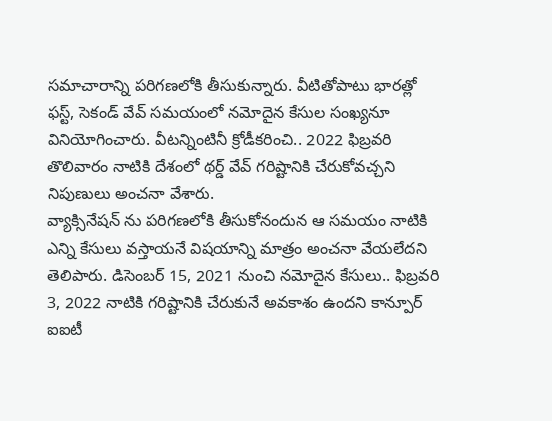సమాచారాన్ని పరిగణలోకి తీసుకున్నారు. వీటితోపాటు భారత్లో ఫస్ట్, సెకండ్ వేవ్ సమయంలో నమోదైన కేసుల సంఖ్యనూ వినియోగించారు. వీటన్నింటినీ క్రోడీకరించి.. 2022 ఫిబ్రవరి తొలివారం నాటికి దేశంలో థర్డ్ వేవ్ గరిష్టానికి చేరుకోవచ్చని నిపుణులు అంచనా వేశారు.
వ్యాక్సినేషన్ ను పరిగణలోకి తీసుకోనందున ఆ సమయం నాటికి ఎన్ని కేసులు వస్తాయనే విషయాన్ని మాత్రం అంచనా వేయలేదని తెలిపారు. డిసెంబర్ 15, 2021 నుంచి నమోదైన కేసులు.. ఫిబ్రవరి 3, 2022 నాటికి గరిష్టానికి చేరుకునే అవకాశం ఉందని కాన్పూర్ ఐఐటీ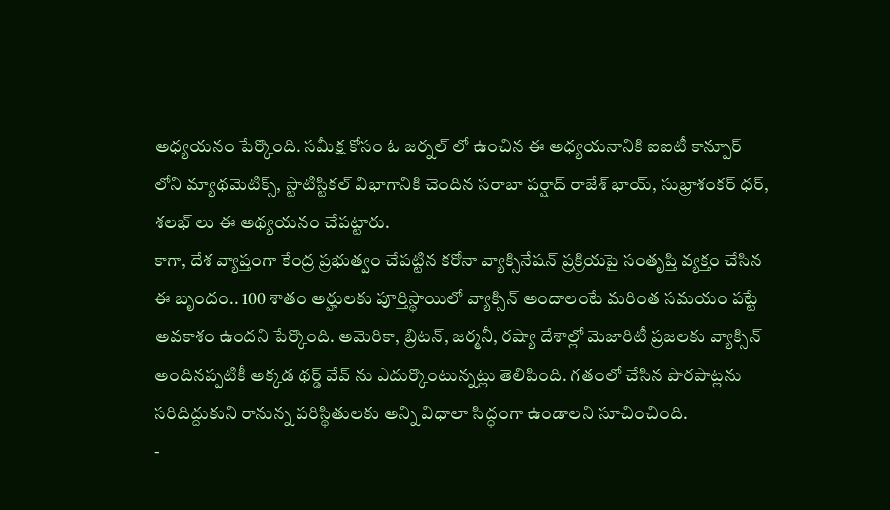అధ్యయనం పేర్కొంది. సమీక్ష కోసం ఓ జర్నల్ లో ఉంచిన ఈ అధ్యయనానికి ఐఐటీ కాన్పూర్ లోని మ్యాథమెటిక్స్, స్టాటిస్టికల్ విభాగానికి చెందిన సరాబా పర్షాద్ రాజేశ్ భాయ్, సుభ్రాశంకర్ ధర్, శలభ్ లు ఈ అథ్యయనం చేపట్టారు.
కాగా, దేశ వ్యాప్తంగా కేంద్ర ప్రభుత్వం చేపట్టిన కరోనా వ్యాక్సినేషన్ ప్రక్రియపై సంతృప్తి వ్యక్తం చేసిన ఈ బృందం.. 100 శాతం అర్హులకు పూర్తిస్థాయిలో వ్యాక్సిన్ అందాలంటే మరింత సమయం పట్టే అవకాశం ఉందని పేర్కొంది. అమెరికా, బ్రిటన్, జర్మనీ, రష్యా దేశాల్లో మెజారిటీ ప్రజలకు వ్యాక్సిన్ అందినప్పటికీ అక్కడ థర్డ్ వేవ్ ను ఎదుర్కొంటున్నట్లు తెలిపింది. గతంలో చేసిన పొరపాట్లను సరిదిద్దుకుని రానున్న పరిస్థితులకు అన్ని విధాలా సిద్ధంగా ఉండాలని సూచించింది.
-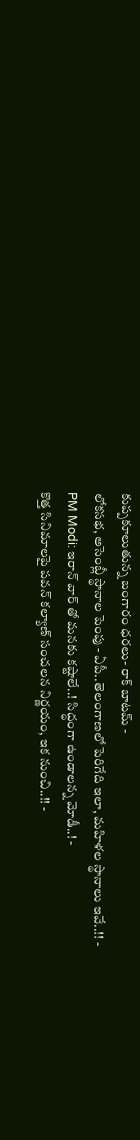కుప్పకూలుతున్న బంగారం ధరలు- రాక్ బాటమ్ -
లోకసభ, అసెంబ్లీ స్థానాల పెంపు - ఏపీ..తెలంగాణలో పెరిగేది ఇలా, మహిళల స్థానాలు ఇవే..!! -
PM Modi: ఇరాన్ వార్ తో మనకు కష్టాలే..! సిద్ధంగా ఉండాలన్న మోడీ..! -
కొత్త సినిమాలపై పవన్ కల్యాణ్ సంచలన నిర్ణయం, ఇక నుంచి..!! -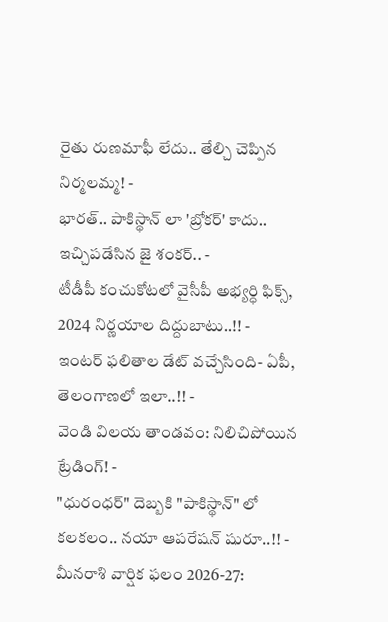రైతు రుణమాఫీ లేదు.. తేల్చి చెప్పిన నిర్మలమ్మ! -
భారత్.. పాకిస్థాన్ లా 'బ్రోకర్' కాదు.. ఇచ్చిపడేసిన జై శంకర్.. -
టీడీపీ కంచుకోటలో వైసీపీ అభ్యర్ధి ఫిక్స్, 2024 నిర్ణయాల దిద్దుబాటు..!! -
ఇంటర్ ఫలితాల డేట్ వచ్చేసింది- ఏపీ, తెలంగాణలో ఇలా..!! -
వెండి విలయ తాండవం: నిలిచిపోయిన ట్రేడింగ్! -
"ధురంధర్" దెబ్బకి "పాకిస్థాన్" లో కలకలం.. నయా ఆపరేషన్ షురూ..!! -
మీనరాశి వార్షిక ఫలం 2026-27: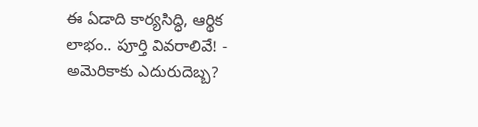ఈ ఏడాది కార్యసిద్ధి, ఆర్థిక లాభం.. పూర్తి వివరాలివే! -
అమెరికాకు ఎదురుదెబ్బ?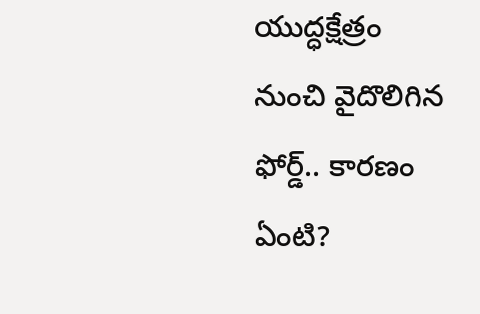యుద్ధక్షేత్రం నుంచి వైదొలిగిన ఫోర్డ్.. కారణం ఏంటి?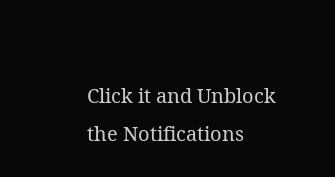Click it and Unblock the Notifications